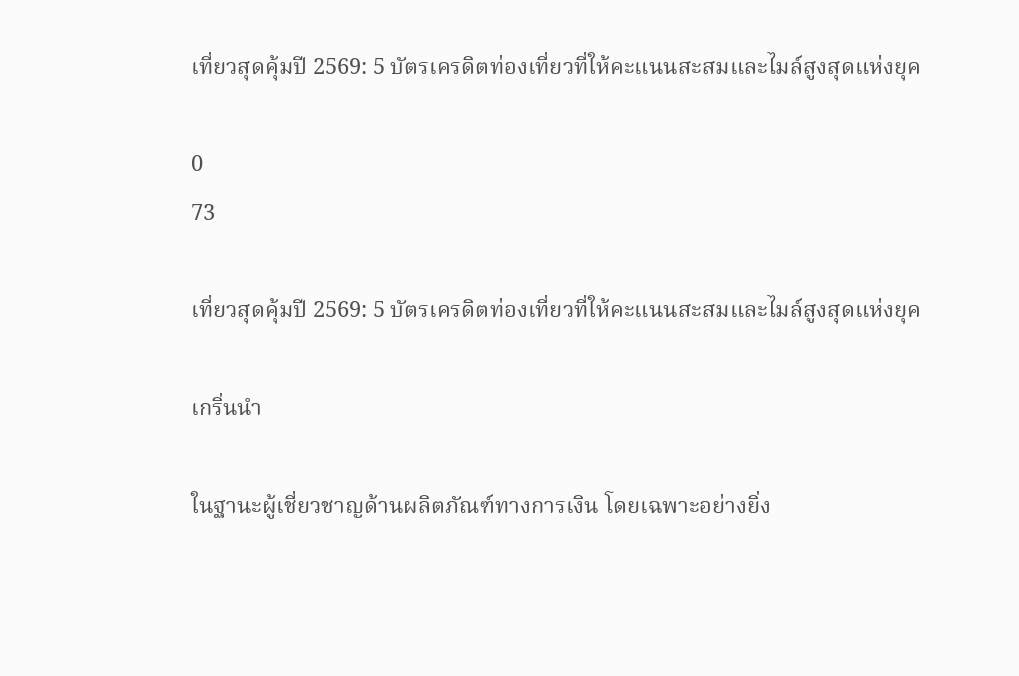เที่ยวสุดคุ้มปี 2569: 5 บัตรเครดิตท่องเที่ยวที่ให้คะแนนสะสมและไมล์สูงสุดแห่งยุค

0
73

เที่ยวสุดคุ้มปี 2569: 5 บัตรเครดิตท่องเที่ยวที่ให้คะแนนสะสมและไมล์สูงสุดแห่งยุค

เกริ่นนำ

ในฐานะผู้เชี่ยวชาญด้านผลิตภัณฑ์ทางการเงิน โดยเฉพาะอย่างยิ่ง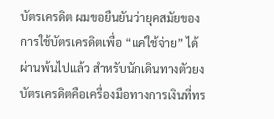บัตรเครดิต ผมขอยืนยันว่ายุคสมัยของการใช้บัตรเครดิตเพื่อ “แค่ใช้จ่าย” ได้ผ่านพ้นไปแล้ว สำหรับนักเดินทางตัวยง บัตรเครดิตคือเครื่องมือทางการเงินที่ทร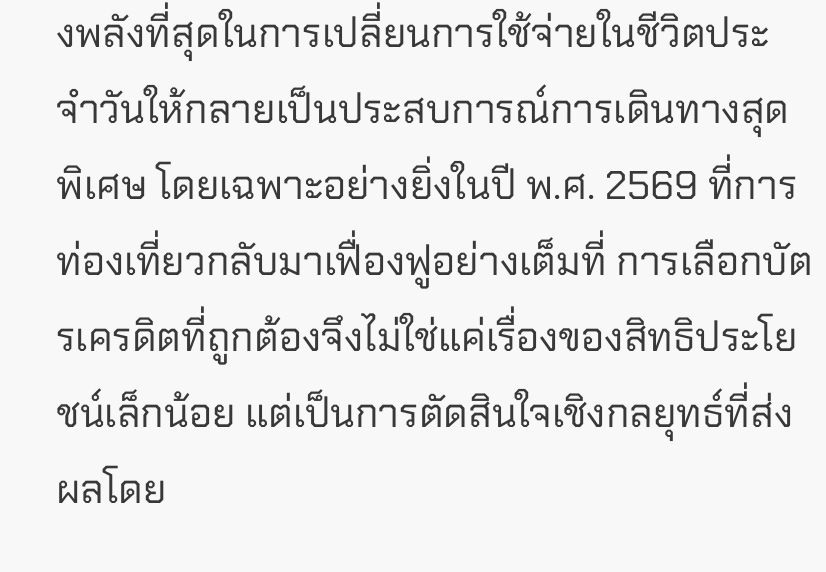งพลังที่สุดในการเปลี่ยนการใช้จ่ายในชีวิตประจำวันให้กลายเป็นประสบการณ์การเดินทางสุดพิเศษ โดยเฉพาะอย่างยิ่งในปี พ.ศ. 2569 ที่การท่องเที่ยวกลับมาเฟื่องฟูอย่างเต็มที่ การเลือกบัตรเครดิตที่ถูกต้องจึงไม่ใช่แค่เรื่องของสิทธิประโยชน์เล็กน้อย แต่เป็นการตัดสินใจเชิงกลยุทธ์ที่ส่งผลโดย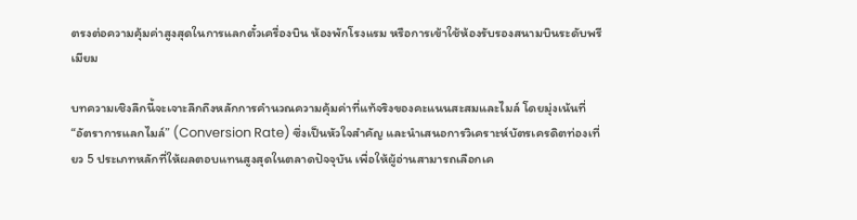ตรงต่อความคุ้มค่าสูงสุดในการแลกตั๋วเครื่องบิน ห้องพักโรงแรม หรือการเข้าใช้ห้องรับรองสนามบินระดับพรีเมียม

บทความเชิงลึกนี้จะเจาะลึกถึงหลักการคำนวณความคุ้มค่าที่แท้จริงของคะแนนสะสมและไมล์ โดยมุ่งเน้นที่ “อัตราการแลกไมล์” (Conversion Rate) ซึ่งเป็นหัวใจสำคัญ และนำเสนอการวิเคราะห์บัตรเครดิตท่องเที่ยว 5 ประเภทหลักที่ให้ผลตอบแทนสูงสุดในตลาดปัจจุบัน เพื่อให้ผู้อ่านสามารถเลือกเค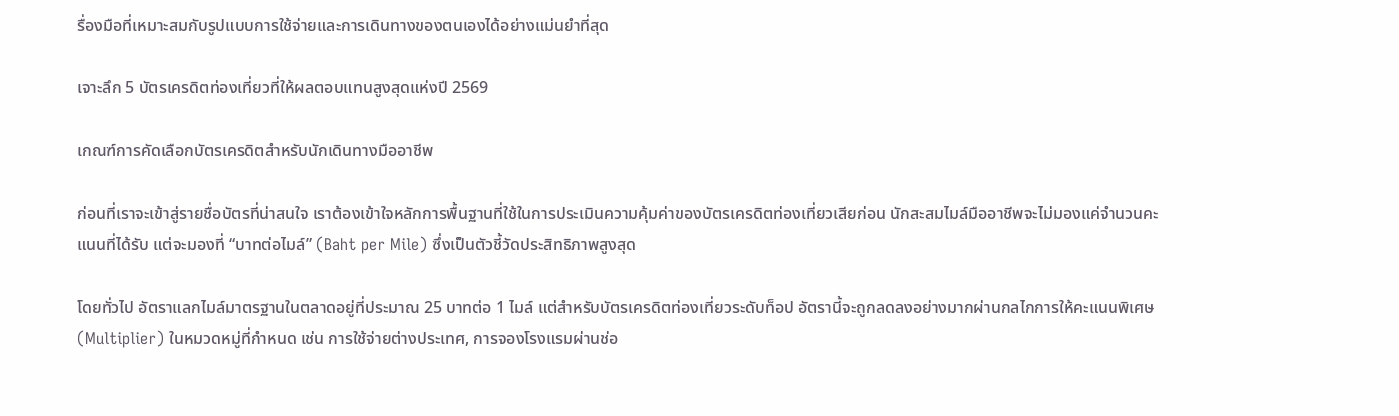รื่องมือที่เหมาะสมกับรูปแบบการใช้จ่ายและการเดินทางของตนเองได้อย่างแม่นยำที่สุด

เจาะลึก 5 บัตรเครดิตท่องเที่ยวที่ให้ผลตอบแทนสูงสุดแห่งปี 2569

เกณฑ์การคัดเลือกบัตรเครดิตสำหรับนักเดินทางมืออาชีพ

ก่อนที่เราจะเข้าสู่รายชื่อบัตรที่น่าสนใจ เราต้องเข้าใจหลักการพื้นฐานที่ใช้ในการประเมินความคุ้มค่าของบัตรเครดิตท่องเที่ยวเสียก่อน นักสะสมไมล์มืออาชีพจะไม่มองแค่จำนวนคะแนนที่ได้รับ แต่จะมองที่ “บาทต่อไมล์” (Baht per Mile) ซึ่งเป็นตัวชี้วัดประสิทธิภาพสูงสุด

โดยทั่วไป อัตราแลกไมล์มาตรฐานในตลาดอยู่ที่ประมาณ 25 บาทต่อ 1 ไมล์ แต่สำหรับบัตรเครดิตท่องเที่ยวระดับท็อป อัตรานี้จะถูกลดลงอย่างมากผ่านกลไกการให้คะแนนพิเศษ (Multiplier) ในหมวดหมู่ที่กำหนด เช่น การใช้จ่ายต่างประเทศ, การจองโรงแรมผ่านช่อ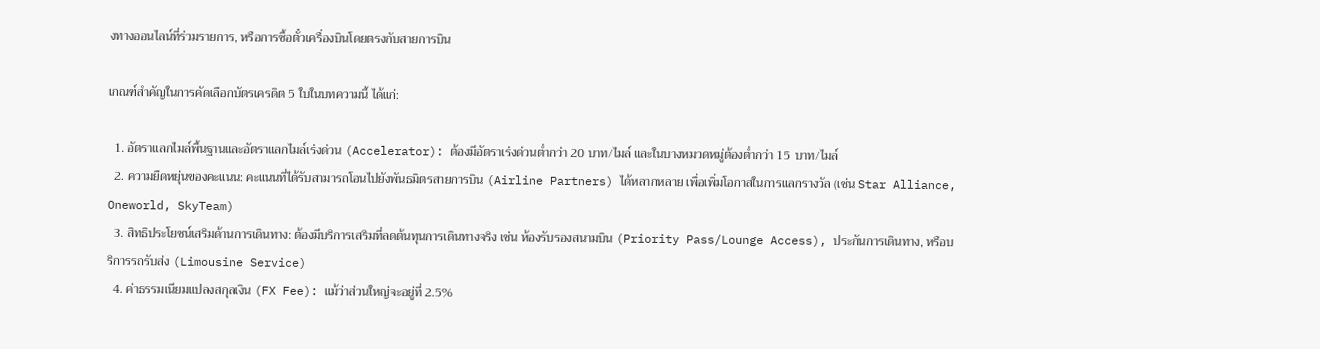งทางออนไลน์ที่ร่วมรายการ, หรือการซื้อตั๋วเครื่องบินโดยตรงกับสายการบิน

เกณฑ์สำคัญในการคัดเลือกบัตรเครดิต 5 ใบในบทความนี้ ได้แก่:

  1. อัตราแลกไมล์พื้นฐานและอัตราแลกไมล์เร่งด่วน (Accelerator): ต้องมีอัตราเร่งด่วนต่ำกว่า 20 บาท/ไมล์ และในบางหมวดหมู่ต้องต่ำกว่า 15 บาท/ไมล์
  2. ความยืดหยุ่นของคะแนน: คะแนนที่ได้รับสามารถโอนไปยังพันธมิตรสายการบิน (Airline Partners) ได้หลากหลาย เพื่อเพิ่มโอกาสในการแลกรางวัล (เช่น Star Alliance, Oneworld, SkyTeam)
  3. สิทธิประโยชน์เสริมด้านการเดินทาง: ต้องมีบริการเสริมที่ลดต้นทุนการเดินทางจริง เช่น ห้องรับรองสนามบิน (Priority Pass/Lounge Access), ประกันการเดินทาง, หรือบริการรถรับส่ง (Limousine Service)
  4. ค่าธรรมเนียมแปลงสกุลเงิน (FX Fee): แม้ว่าส่วนใหญ่จะอยู่ที่ 2.5%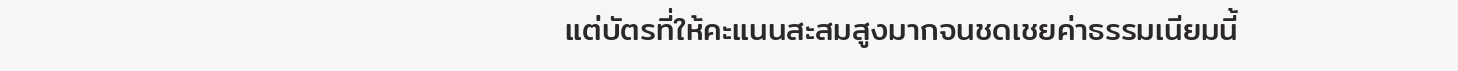แต่บัตรที่ให้คะแนนสะสมสูงมากจนชดเชยค่าธรรมเนียมนี้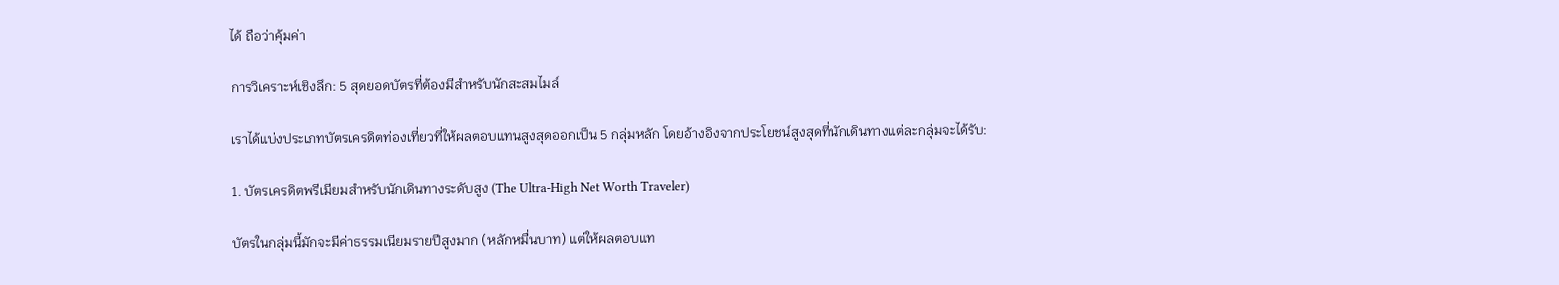ได้ ถือว่าคุ้มค่า

การวิเคราะห์เชิงลึก: 5 สุดยอดบัตรที่ต้องมีสำหรับนักสะสมไมล์

เราได้แบ่งประเภทบัตรเครดิตท่องเที่ยวที่ให้ผลตอบแทนสูงสุดออกเป็น 5 กลุ่มหลัก โดยอ้างอิงจากประโยชน์สูงสุดที่นักเดินทางแต่ละกลุ่มจะได้รับ:

1. บัตรเครดิตพรีเมียมสำหรับนักเดินทางระดับสูง (The Ultra-High Net Worth Traveler)

บัตรในกลุ่มนี้มักจะมีค่าธรรมเนียมรายปีสูงมาก (หลักหมื่นบาท) แต่ให้ผลตอบแท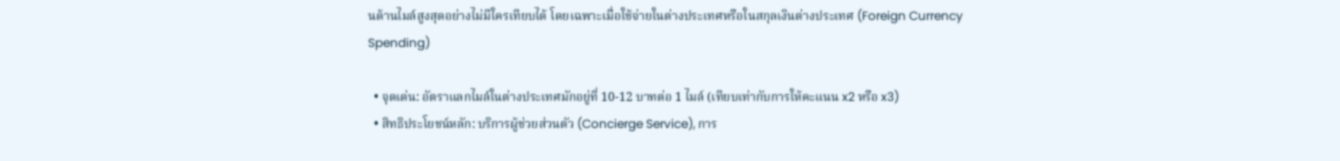นด้านไมล์สูงสุดอย่างไม่มีใครเทียบได้ โดยเฉพาะเมื่อใช้จ่ายในต่างประเทศหรือในสกุลเงินต่างประเทศ (Foreign Currency Spending)

  • จุดเด่น: อัตราแลกไมล์ในต่างประเทศมักอยู่ที่ 10-12 บาทต่อ 1 ไมล์ (เทียบเท่ากับการให้คะแนน x2 หรือ x3)
  • สิทธิประโยชน์หลัก: บริการผู้ช่วยส่วนตัว (Concierge Service), การ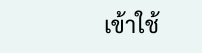เข้าใช้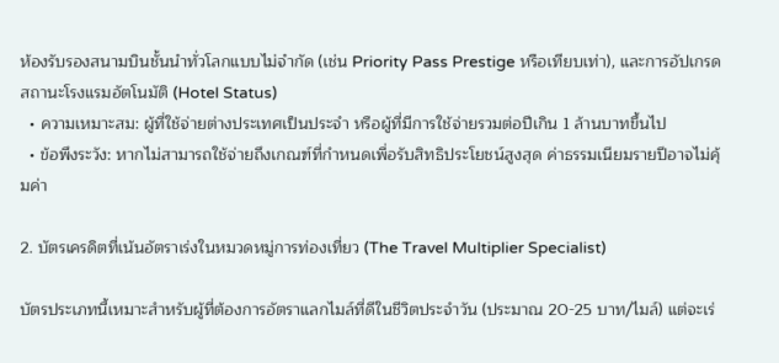ห้องรับรองสนามบินชั้นนำทั่วโลกแบบไม่จำกัด (เช่น Priority Pass Prestige หรือเทียบเท่า), และการอัปเกรดสถานะโรงแรมอัตโนมัติ (Hotel Status)
  • ความเหมาะสม: ผู้ที่ใช้จ่ายต่างประเทศเป็นประจำ หรือผู้ที่มีการใช้จ่ายรวมต่อปีเกิน 1 ล้านบาทขึ้นไป
  • ข้อพึงระวัง: หากไม่สามารถใช้จ่ายถึงเกณฑ์ที่กำหนดเพื่อรับสิทธิประโยชน์สูงสุด ค่าธรรมเนียมรายปีอาจไม่คุ้มค่า

2. บัตรเครดิตที่เน้นอัตราเร่งในหมวดหมู่การท่องเที่ยว (The Travel Multiplier Specialist)

บัตรประเภทนี้เหมาะสำหรับผู้ที่ต้องการอัตราแลกไมล์ที่ดีในชีวิตประจำวัน (ประมาณ 20-25 บาท/ไมล์) แต่จะเร่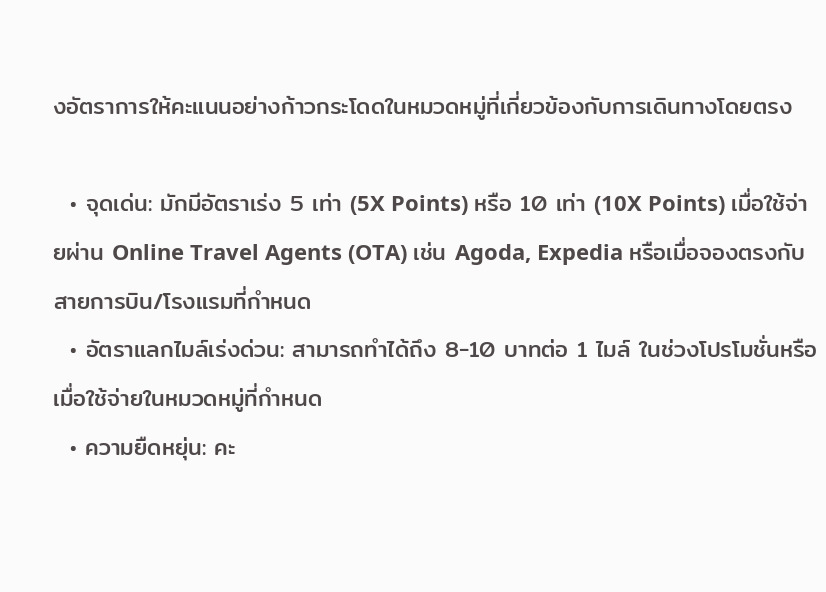งอัตราการให้คะแนนอย่างก้าวกระโดดในหมวดหมู่ที่เกี่ยวข้องกับการเดินทางโดยตรง

  • จุดเด่น: มักมีอัตราเร่ง 5 เท่า (5X Points) หรือ 10 เท่า (10X Points) เมื่อใช้จ่ายผ่าน Online Travel Agents (OTA) เช่น Agoda, Expedia หรือเมื่อจองตรงกับสายการบิน/โรงแรมที่กำหนด
  • อัตราแลกไมล์เร่งด่วน: สามารถทำได้ถึง 8-10 บาทต่อ 1 ไมล์ ในช่วงโปรโมชั่นหรือเมื่อใช้จ่ายในหมวดหมู่ที่กำหนด
  • ความยืดหยุ่น: คะ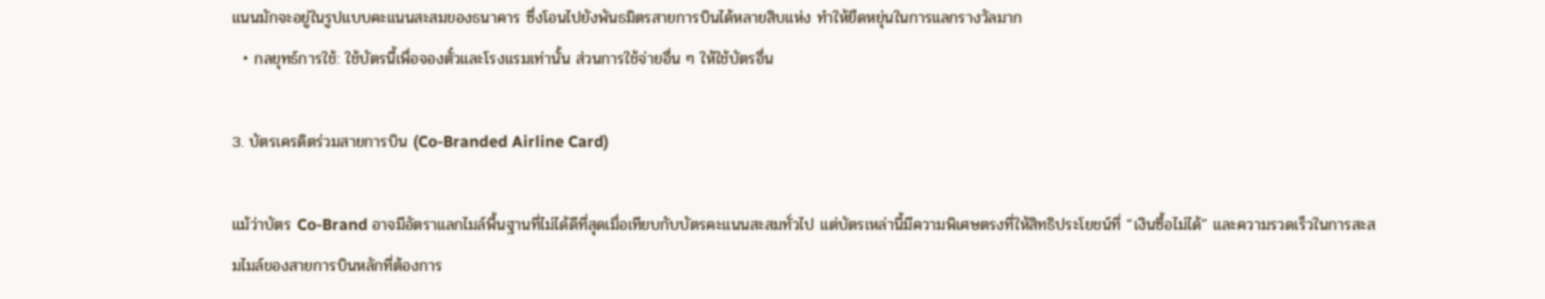แนนมักจะอยู่ในรูปแบบคะแนนสะสมของธนาคาร ซึ่งโอนไปยังพันธมิตรสายการบินได้หลายสิบแห่ง ทำให้ยืดหยุ่นในการแลกรางวัลมาก
  • กลยุทธ์การใช้: ใช้บัตรนี้เพื่อจองตั๋วและโรงแรมเท่านั้น ส่วนการใช้จ่ายอื่น ๆ ให้ใช้บัตรอื่น

3. บัตรเครดิตร่วมสายการบิน (Co-Branded Airline Card)

แม้ว่าบัตร Co-Brand อาจมีอัตราแลกไมล์พื้นฐานที่ไม่ได้ดีที่สุดเมื่อเทียบกับบัตรคะแนนสะสมทั่วไป แต่บัตรเหล่านี้มีความพิเศษตรงที่ให้สิทธิประโยชน์ที่ “เงินซื้อไม่ได้” และความรวดเร็วในการสะสมไมล์ของสายการบินหลักที่ต้องการ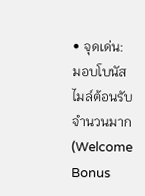• จุดเด่น: มอบโบนัสไมล์ต้อนรับจำนวนมาก (Welcome Bonus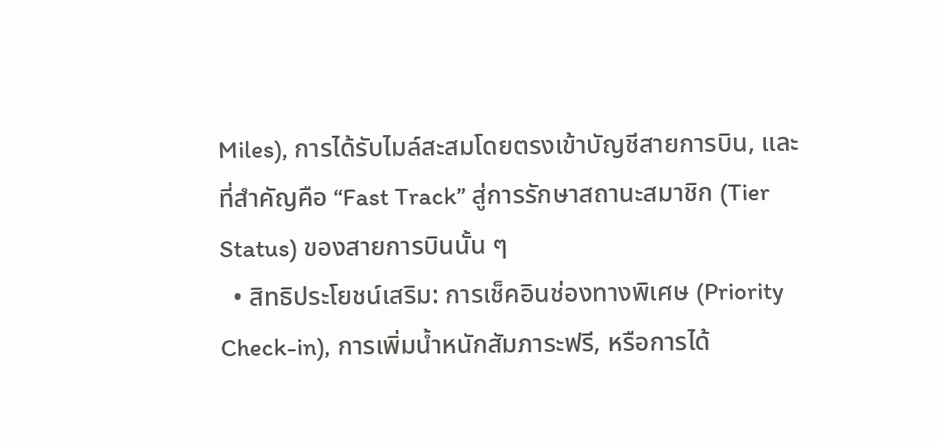Miles), การได้รับไมล์สะสมโดยตรงเข้าบัญชีสายการบิน, และที่สำคัญคือ “Fast Track” สู่การรักษาสถานะสมาชิก (Tier Status) ของสายการบินนั้น ๆ
  • สิทธิประโยชน์เสริม: การเช็คอินช่องทางพิเศษ (Priority Check-in), การเพิ่มน้ำหนักสัมภาระฟรี, หรือการได้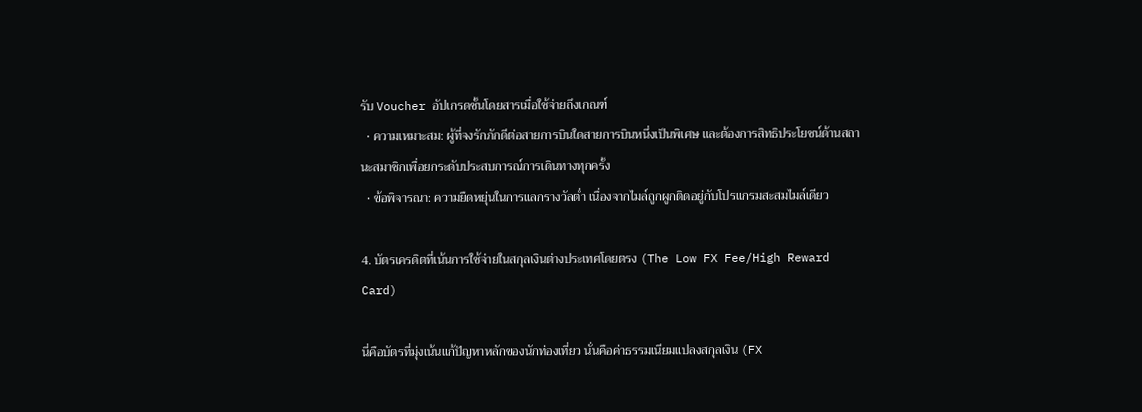รับ Voucher อัปเกรดชั้นโดยสารเมื่อใช้จ่ายถึงเกณฑ์
  • ความเหมาะสม: ผู้ที่จงรักภักดีต่อสายการบินใดสายการบินหนึ่งเป็นพิเศษ และต้องการสิทธิประโยชน์ด้านสถานะสมาชิกเพื่อยกระดับประสบการณ์การเดินทางทุกครั้ง
  • ข้อพิจารณา: ความยืดหยุ่นในการแลกรางวัลต่ำ เนื่องจากไมล์ถูกผูกติดอยู่กับโปรแกรมสะสมไมล์เดียว

4. บัตรเครดิตที่เน้นการใช้จ่ายในสกุลเงินต่างประเทศโดยตรง (The Low FX Fee/High Reward Card)

นี่คือบัตรที่มุ่งเน้นแก้ปัญหาหลักของนักท่องเที่ยว นั่นคือค่าธรรมเนียมแปลงสกุลเงิน (FX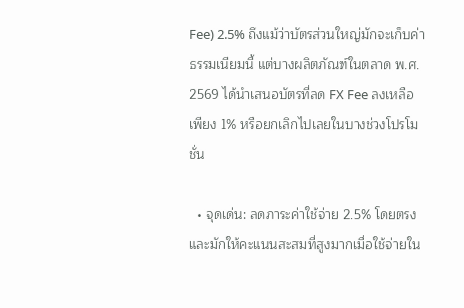Fee) 2.5% ถึงแม้ว่าบัตรส่วนใหญ่มักจะเก็บค่าธรรมเนียมนี้ แต่บางผลิตภัณฑ์ในตลาด พ.ศ. 2569 ได้นำเสนอบัตรที่ลด FX Fee ลงเหลือเพียง 1% หรือยกเลิกไปเลยในบางช่วงโปรโมชั่น

  • จุดเด่น: ลดภาระค่าใช้จ่าย 2.5% โดยตรง และมักให้คะแนนสะสมที่สูงมากเมื่อใช้จ่ายใน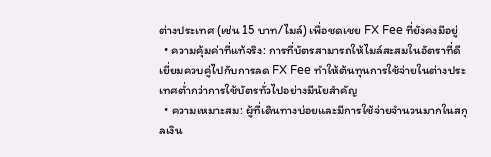ต่างประเทศ (เช่น 15 บาท/ไมล์) เพื่อชดเชย FX Fee ที่ยังคงมีอยู่
  • ความคุ้มค่าที่แท้จริง: การที่บัตรสามารถให้ไมล์สะสมในอัตราที่ดีเยี่ยมควบคู่ไปกับการลด FX Fee ทำให้ต้นทุนการใช้จ่ายในต่างประเทศต่ำกว่าการใช้บัตรทั่วไปอย่างมีนัยสำคัญ
  • ความเหมาะสม: ผู้ที่เดินทางบ่อยและมีการใช้จ่ายจำนวนมากในสกุลเงิน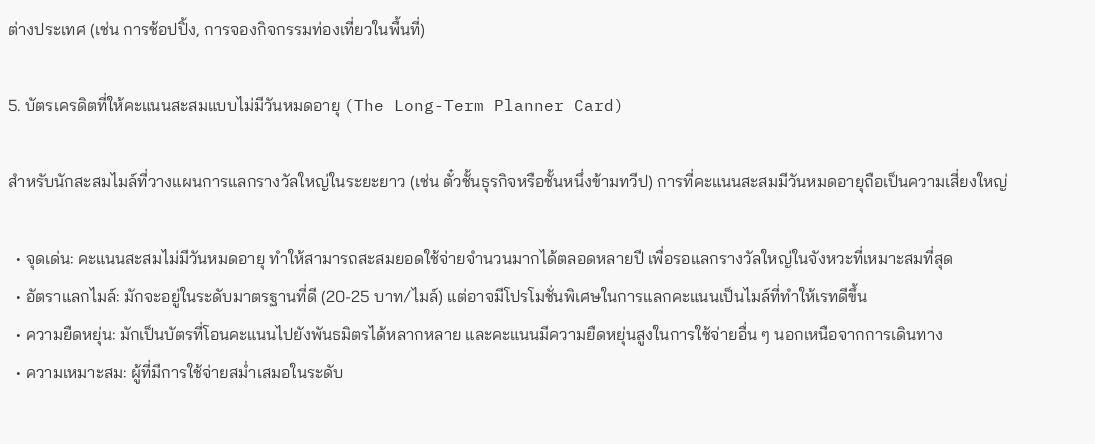ต่างประเทศ (เช่น การช้อปปิ้ง, การจองกิจกรรมท่องเที่ยวในพื้นที่)

5. บัตรเครดิตที่ให้คะแนนสะสมแบบไม่มีวันหมดอายุ (The Long-Term Planner Card)

สำหรับนักสะสมไมล์ที่วางแผนการแลกรางวัลใหญ่ในระยะยาว (เช่น ตั๋วชั้นธุรกิจหรือชั้นหนึ่งข้ามทวีป) การที่คะแนนสะสมมีวันหมดอายุถือเป็นความเสี่ยงใหญ่

  • จุดเด่น: คะแนนสะสมไม่มีวันหมดอายุ ทำให้สามารถสะสมยอดใช้จ่ายจำนวนมากได้ตลอดหลายปี เพื่อรอแลกรางวัลใหญ่ในจังหวะที่เหมาะสมที่สุด
  • อัตราแลกไมล์: มักจะอยู่ในระดับมาตรฐานที่ดี (20-25 บาท/ไมล์) แต่อาจมีโปรโมชั่นพิเศษในการแลกคะแนนเป็นไมล์ที่ทำให้เรทดีขึ้น
  • ความยืดหยุ่น: มักเป็นบัตรที่โอนคะแนนไปยังพันธมิตรได้หลากหลาย และคะแนนมีความยืดหยุ่นสูงในการใช้จ่ายอื่น ๆ นอกเหนือจากการเดินทาง
  • ความเหมาะสม: ผู้ที่มีการใช้จ่ายสม่ำเสมอในระดับ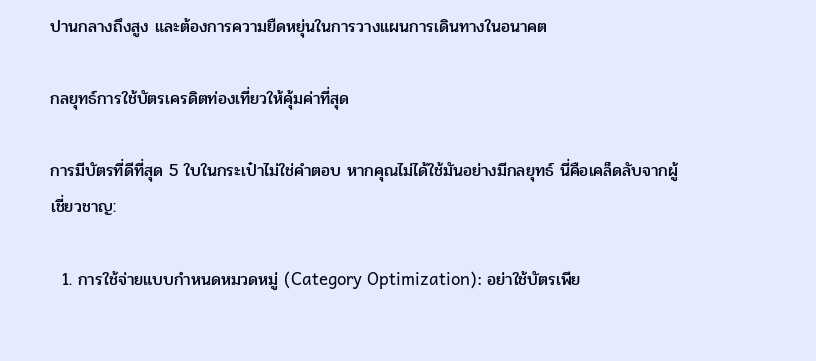ปานกลางถึงสูง และต้องการความยืดหยุ่นในการวางแผนการเดินทางในอนาคต

กลยุทธ์การใช้บัตรเครดิตท่องเที่ยวให้คุ้มค่าที่สุด

การมีบัตรที่ดีที่สุด 5 ใบในกระเป๋าไม่ใช่คำตอบ หากคุณไม่ได้ใช้มันอย่างมีกลยุทธ์ นี่คือเคล็ดลับจากผู้เชี่ยวชาญ:

  1. การใช้จ่ายแบบกำหนดหมวดหมู่ (Category Optimization): อย่าใช้บัตรเพีย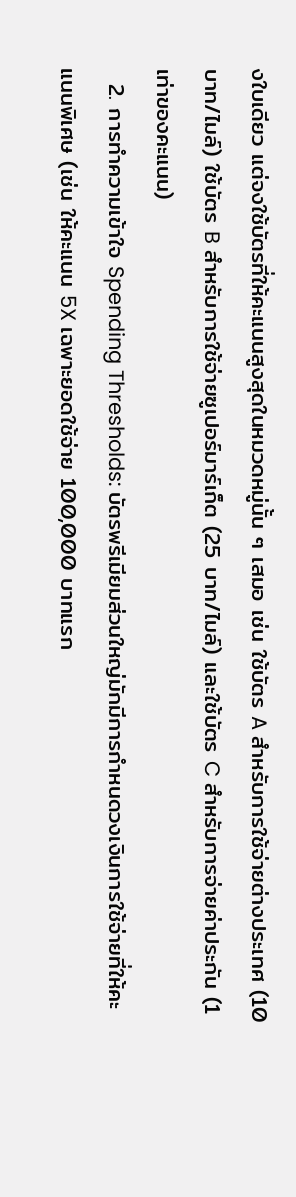งใบเดียว แต่จงใช้บัตรที่ให้คะแนนสูงสุดในหมวดหมู่นั้น ๆ เสมอ เช่น ใช้บัตร A สำหรับการใช้จ่ายต่างประเทศ (10 บาท/ไมล์) ใช้บัตร B สำหรับการใช้จ่ายซูเปอร์มาร์เก็ต (25 บาท/ไมล์) และใช้บัตร C สำหรับการจ่ายค่าประกัน (1 เท่าของคะแนน)
  2. การทำความเข้าใจ Spending Thresholds: บัตรพรีเมียมส่วนใหญ่มักมีการกำหนดวงเงินการใช้จ่ายที่ให้คะแนนพิเศษ (เช่น ให้คะแนน 5X เฉพาะยอดใช้จ่าย 100,000 บาทแรก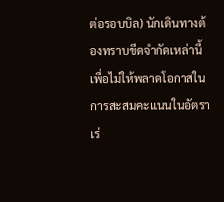ต่อรอบบิล) นักเดินทางต้องทราบขีดจำกัดเหล่านี้เพื่อไม่ให้พลาดโอกาสในการสะสมคะแนนในอัตราเร่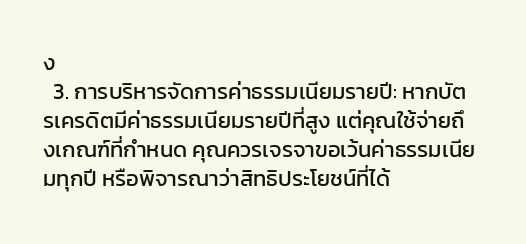ง
  3. การบริหารจัดการค่าธรรมเนียมรายปี: หากบัตรเครดิตมีค่าธรรมเนียมรายปีที่สูง แต่คุณใช้จ่ายถึงเกณฑ์ที่กำหนด คุณควรเจรจาขอเว้นค่าธรรมเนียมทุกปี หรือพิจารณาว่าสิทธิประโยชน์ที่ได้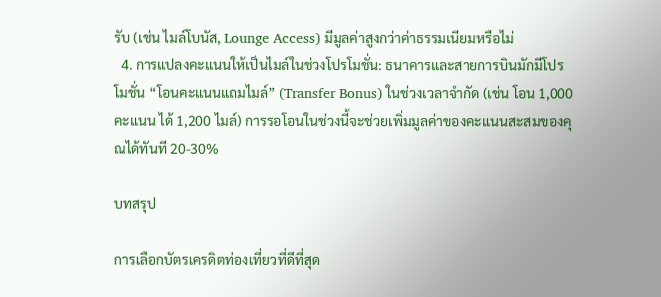รับ (เช่น ไมล์โบนัส, Lounge Access) มีมูลค่าสูงกว่าค่าธรรมเนียมหรือไม่
  4. การแปลงคะแนนให้เป็นไมล์ในช่วงโปรโมชั่น: ธนาคารและสายการบินมักมีโปรโมชั่น “โอนคะแนนแถมไมล์” (Transfer Bonus) ในช่วงเวลาจำกัด (เช่น โอน 1,000 คะแนน ได้ 1,200 ไมล์) การรอโอนในช่วงนี้จะช่วยเพิ่มมูลค่าของคะแนนสะสมของคุณได้ทันที 20-30%

บทสรุป

การเลือกบัตรเครดิตท่องเที่ยวที่ดีที่สุด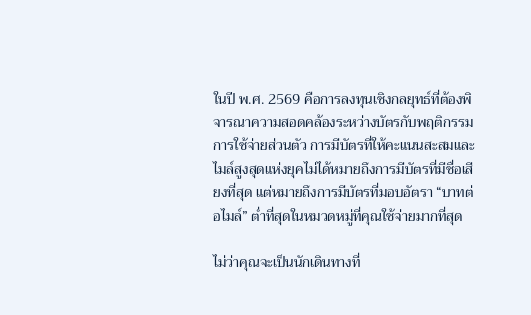ในปี พ.ศ. 2569 คือการลงทุนเชิงกลยุทธ์ที่ต้องพิจารณาความสอดคล้องระหว่างบัตรกับพฤติกรรมการใช้จ่ายส่วนตัว การมีบัตรที่ให้คะแนนสะสมและไมล์สูงสุดแห่งยุคไม่ได้หมายถึงการมีบัตรที่มีชื่อเสียงที่สุด แต่หมายถึงการมีบัตรที่มอบอัตรา “บาทต่อไมล์” ต่ำที่สุดในหมวดหมู่ที่คุณใช้จ่ายมากที่สุด

ไม่ว่าคุณจะเป็นนักเดินทางที่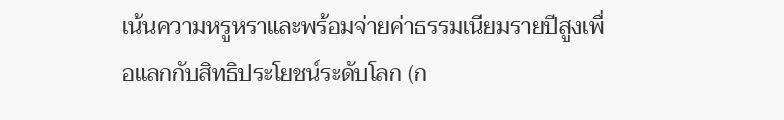เน้นความหรูหราและพร้อมจ่ายค่าธรรมเนียมรายปีสูงเพื่อแลกกับสิทธิประโยชน์ระดับโลก (ก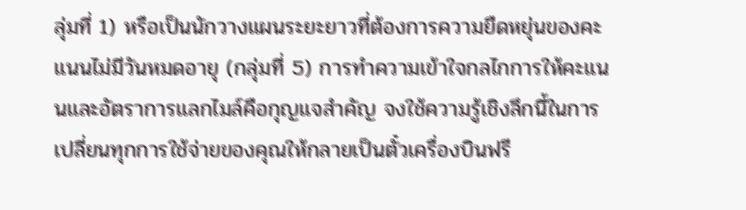ลุ่มที่ 1) หรือเป็นนักวางแผนระยะยาวที่ต้องการความยืดหยุ่นของคะแนนไม่มีวันหมดอายุ (กลุ่มที่ 5) การทำความเข้าใจกลไกการให้คะแนนและอัตราการแลกไมล์คือกุญแจสำคัญ จงใช้ความรู้เชิงลึกนี้ในการเปลี่ยนทุกการใช้จ่ายของคุณให้กลายเป็นตั๋วเครื่องบินฟรี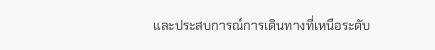และประสบการณ์การเดินทางที่เหนือระดับ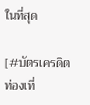ในที่สุด

[#บัตรเครดิตท่องเที่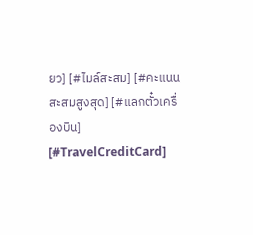ยว] [#ไมล์สะสม] [#คะแนนสะสมสูงสุด] [#แลกตั๋วเครื่องบิน] [#TravelCreditCard]